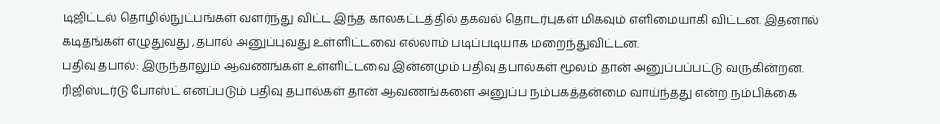டிஜிட்டல் தொழில்நுட்பங்கள் வளர்ந்து விட்ட இந்த காலகட்டத்தில் தகவல் தொடர்புகள் மிகவும் எளிமையாகி விட்டன. இதனால் கடிதங்கள் எழுதுவது ,தபால் அனுப்புவது உள்ளிட்டவை எல்லாம் படிப்படியாக மறைந்துவிட்டன.
பதிவு தபால்: இருந்தாலும் ஆவணங்கள் உள்ளிட்டவை இன்னமும் பதிவு தபால்கள் மூலம் தான் அனுப்பப்பட்டு வருகின்றன. ரிஜிஸ்டர்டு போஸ்ட் எனப்படும் பதிவு தபால்கள் தான் ஆவணங்களை அனுப்ப நம்பகத்தன்மை வாய்ந்தது என்ற நம்பிக்கை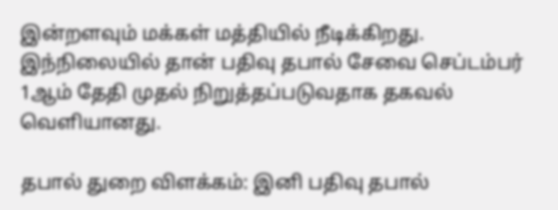இன்றளவும் மக்கள் மத்தியில் நீடிக்கிறது. இந்நிலையில் தான் பதிவு தபால் சேவை செப்டம்பர் 1ஆம் தேதி முதல் நிறுத்தப்படுவதாக தகவல் வெளியானது.

தபால் துறை விளக்கம்: இனி பதிவு தபால்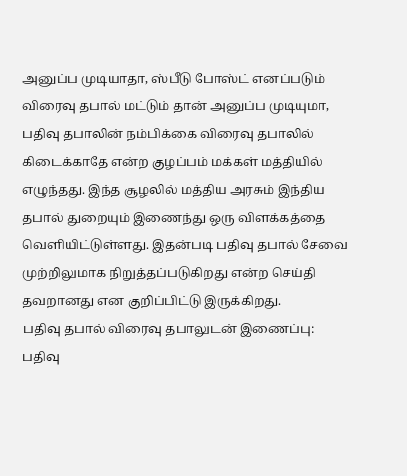அனுப்ப முடியாதா, ஸ்பீடு போஸ்ட் எனப்படும் விரைவு தபால் மட்டும் தான் அனுப்ப முடியுமா, பதிவு தபாலின் நம்பிக்கை விரைவு தபாலில் கிடைக்காதே என்ற குழப்பம் மக்கள் மத்தியில் எழுந்தது. இந்த சூழலில் மத்திய அரசும் இந்திய தபால் துறையும் இணைந்து ஒரு விளக்கத்தை வெளியிட்டுள்ளது. இதன்படி பதிவு தபால் சேவை முற்றிலுமாக நிறுத்தப்படுகிறது என்ற செய்தி தவறானது என குறிப்பிட்டு இருக்கிறது.
பதிவு தபால் விரைவு தபாலுடன் இணைப்பு: பதிவு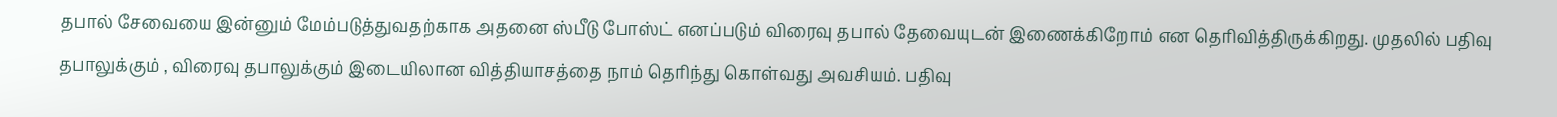தபால் சேவையை இன்னும் மேம்படுத்துவதற்காக அதனை ஸ்பீடு போஸ்ட் எனப்படும் விரைவு தபால் தேவையுடன் இணைக்கிறோம் என தெரிவித்திருக்கிறது. முதலில் பதிவு தபாலுக்கும் , விரைவு தபாலுக்கும் இடையிலான வித்தியாசத்தை நாம் தெரிந்து கொள்வது அவசியம். பதிவு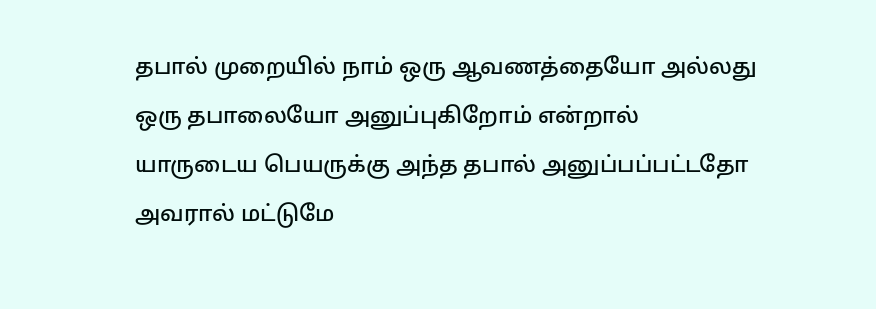தபால் முறையில் நாம் ஒரு ஆவணத்தையோ அல்லது ஒரு தபாலையோ அனுப்புகிறோம் என்றால் யாருடைய பெயருக்கு அந்த தபால் அனுப்பப்பட்டதோ அவரால் மட்டுமே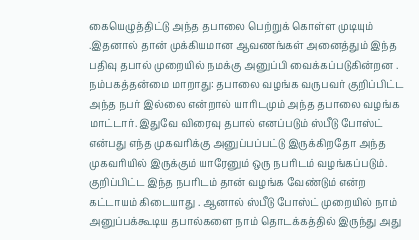கையெழுத்திட்டு அந்த தபாலை பெற்றுக் கொள்ள முடியும் .இதனால் தான் முக்கியமான ஆவணங்கள் அனைத்தும் இந்த பதிவு தபால் முறையில் நமக்கு அனுப்பி வைக்கப்படுகின்றன .
நம்பகத்தன்மை மாறாது: தபாலை வழங்க வருபவர் குறிப்பிட்ட அந்த நபர் இல்லை என்றால் யாரிடமும் அந்த தபாலை வழங்க மாட்டார். இதுவே விரைவு தபால் எனப்படும் ஸ்பீடு போஸ்ட் என்பது எந்த முகவரிக்கு அனுப்பப்பட்டு இருக்கிறதோ அந்த முகவரியில் இருக்கும் யாரேனும் ஒரு நபரிடம் வழங்கப்படும். குறிப்பிட்ட இந்த நபரிடம் தான் வழங்க வேண்டும் என்ற கட்டாயம் கிடையாது . ஆனால் ஸ்பீடு போஸ்ட் முறையில் நாம் அனுப்பக்கூடிய தபால்களை நாம் தொடக்கத்தில் இருந்து அது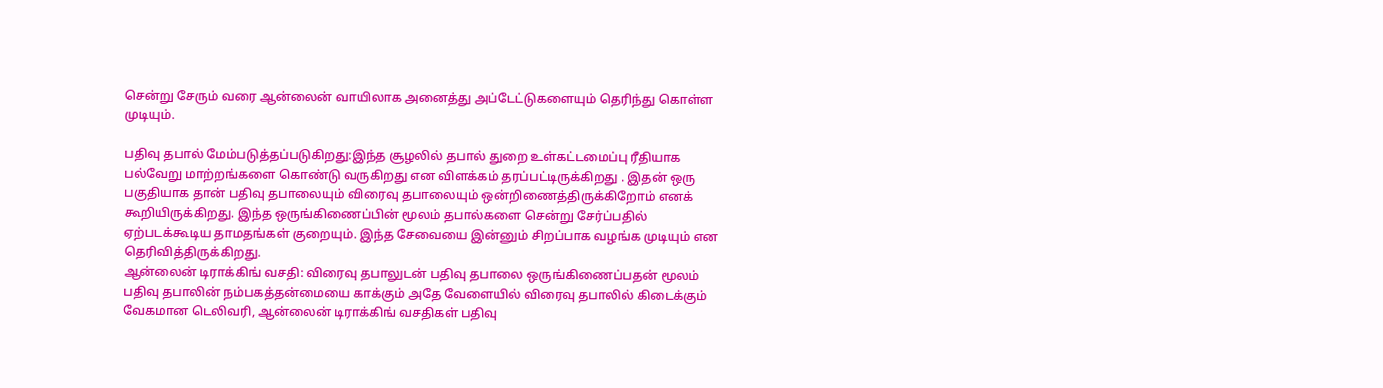சென்று சேரும் வரை ஆன்லைன் வாயிலாக அனைத்து அப்டேட்டுகளையும் தெரிந்து கொள்ள முடியும்.

பதிவு தபால் மேம்படுத்தப்படுகிறது:இந்த சூழலில் தபால் துறை உள்கட்டமைப்பு ரீதியாக பல்வேறு மாற்றங்களை கொண்டு வருகிறது என விளக்கம் தரப்பட்டிருக்கிறது . இதன் ஒரு பகுதியாக தான் பதிவு தபாலையும் விரைவு தபாலையும் ஒன்றிணைத்திருக்கிறோம் எனக் கூறியிருக்கிறது. இந்த ஒருங்கிணைப்பின் மூலம் தபால்களை சென்று சேர்ப்பதில் ஏற்படக்கூடிய தாமதங்கள் குறையும். இந்த சேவையை இன்னும் சிறப்பாக வழங்க முடியும் என தெரிவித்திருக்கிறது.
ஆன்லைன் டிராக்கிங் வசதி: விரைவு தபாலுடன் பதிவு தபாலை ஒருங்கிணைப்பதன் மூலம் பதிவு தபாலின் நம்பகத்தன்மையை காக்கும் அதே வேளையில் விரைவு தபாலில் கிடைக்கும் வேகமான டெலிவரி, ஆன்லைன் டிராக்கிங் வசதிகள் பதிவு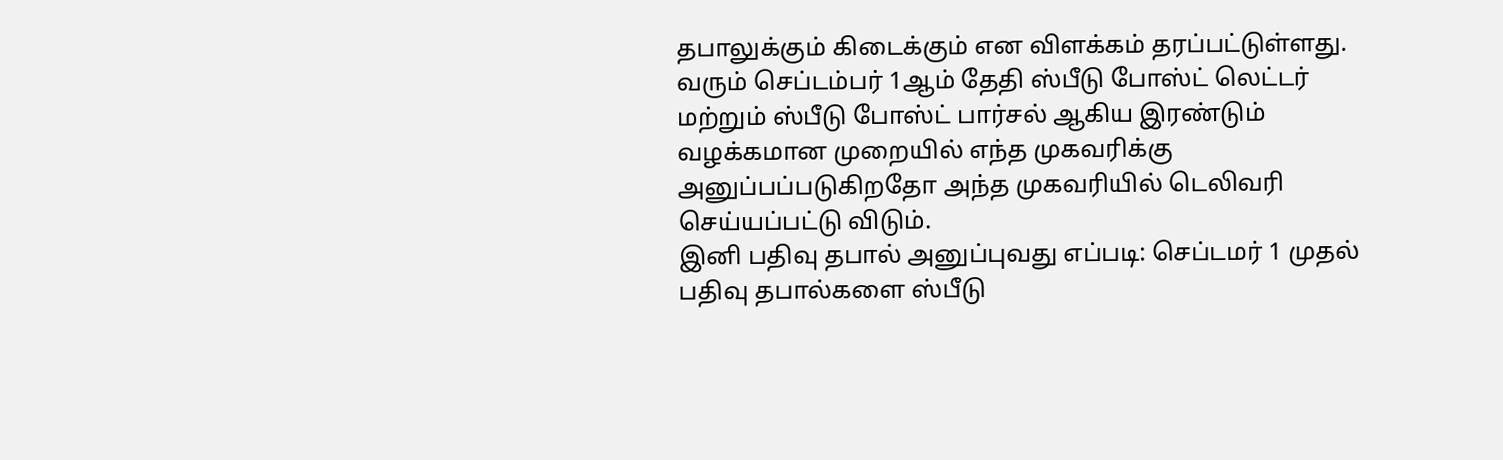தபாலுக்கும் கிடைக்கும் என விளக்கம் தரப்பட்டுள்ளது. வரும் செப்டம்பர் 1ஆம் தேதி ஸ்பீடு போஸ்ட் லெட்டர் மற்றும் ஸ்பீடு போஸ்ட் பார்சல் ஆகிய இரண்டும் வழக்கமான முறையில் எந்த முகவரிக்கு அனுப்பப்படுகிறதோ அந்த முகவரியில் டெலிவரி செய்யப்பட்டு விடும்.
இனி பதிவு தபால் அனுப்புவது எப்படி: செப்டமர் 1 முதல் பதிவு தபால்களை ஸ்பீடு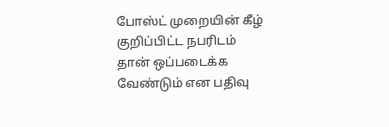போஸ்ட் முறையின் கீழ் குறிப்பிட்ட நபரிடம் தான் ஒப்படைக்க வேண்டும் என பதிவு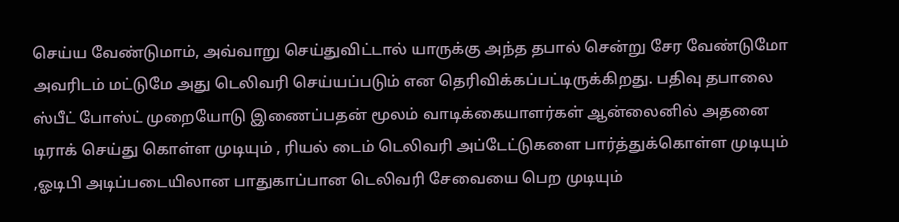செய்ய வேண்டுமாம், அவ்வாறு செய்துவிட்டால் யாருக்கு அந்த தபால் சென்று சேர வேண்டுமோ அவரிடம் மட்டுமே அது டெலிவரி செய்யப்படும் என தெரிவிக்கப்பட்டிருக்கிறது. பதிவு தபாலை ஸ்பீட் போஸ்ட் முறையோடு இணைப்பதன் மூலம் வாடிக்கையாளர்கள் ஆன்லைனில் அதனை டிராக் செய்து கொள்ள முடியும் , ரியல் டைம் டெலிவரி அப்டேட்டுகளை பார்த்துக்கொள்ள முடியும் ,ஓடிபி அடிப்படையிலான பாதுகாப்பான டெலிவரி சேவையை பெற முடியும்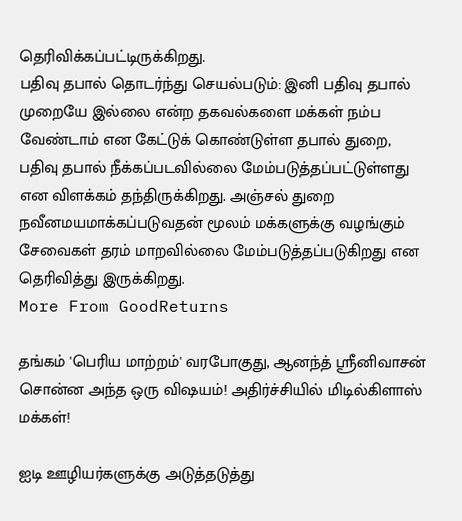தெரிவிக்கப்பட்டிருக்கிறது.
பதிவு தபால் தொடர்ந்து செயல்படும்: இனி பதிவு தபால் முறையே இல்லை என்ற தகவல்களை மக்கள் நம்ப வேண்டாம் என கேட்டுக் கொண்டுள்ள தபால் துறை, பதிவு தபால் நீக்கப்படவில்லை மேம்படுத்தப்பட்டுள்ளது என விளக்கம் தந்திருக்கிறது. அஞ்சல் துறை நவீனமயமாக்கப்படுவதன் மூலம் மக்களுக்கு வழங்கும் சேவைகள் தரம் மாறவில்லை மேம்படுத்தப்படுகிறது என தெரிவித்து இருக்கிறது.
More From GoodReturns

தங்கம் 'பெரிய மாற்றம்' வரபோகுது, ஆனந்த் ஸ்ரீனிவாசன் சொன்ன அந்த ஒரு விஷயம்! அதிர்ச்சியில் மிடில்கிளாஸ் மக்கள்!

ஐடி ஊழியர்களுக்கு அடுத்தடுத்து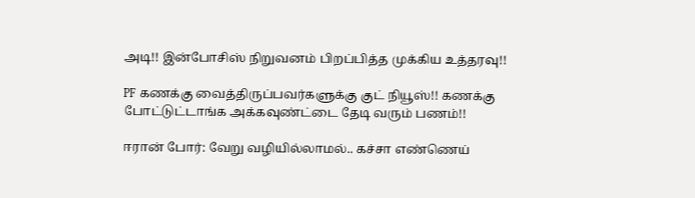அடி!! இன்போசிஸ் நிறுவனம் பிறப்பித்த முக்கிய உத்தரவு!!

PF கணக்கு வைத்திருப்பவர்களுக்கு குட் நியூஸ்!! கணக்கு போட்டுட்டாங்க அக்கவுண்ட்டை தேடி வரும் பணம்!!

ஈரான் போர்: வேறு வழியில்லாமல்.. கச்சா எண்ணெய்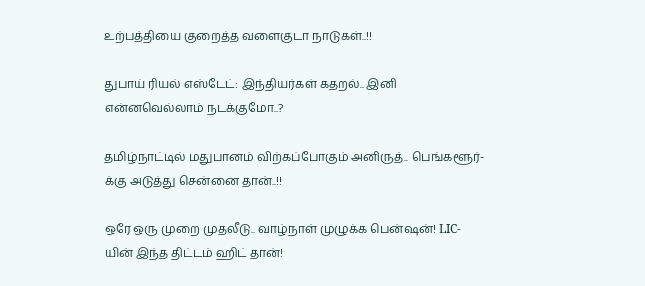உற்பத்தியை குறைத்த வளைகுடா நாடுகள்..!!

துபாய் ரியல் எஸ்டேட்: இந்தியர்கள் கதறல்.. இனி என்னவெல்லாம் நடக்குமோ..?

தமிழ்நாட்டில் மதுபானம் விற்கப்போகும் அனிருத்.. பெங்களூர்-க்கு அடுத்து சென்னை தான்..!!

ஒரே ஒரு முறை முதலீடு.. வாழ்நாள் முழுக்க பென்ஷன்! LIC-யின் இந்த திட்டம் ஹிட் தான்!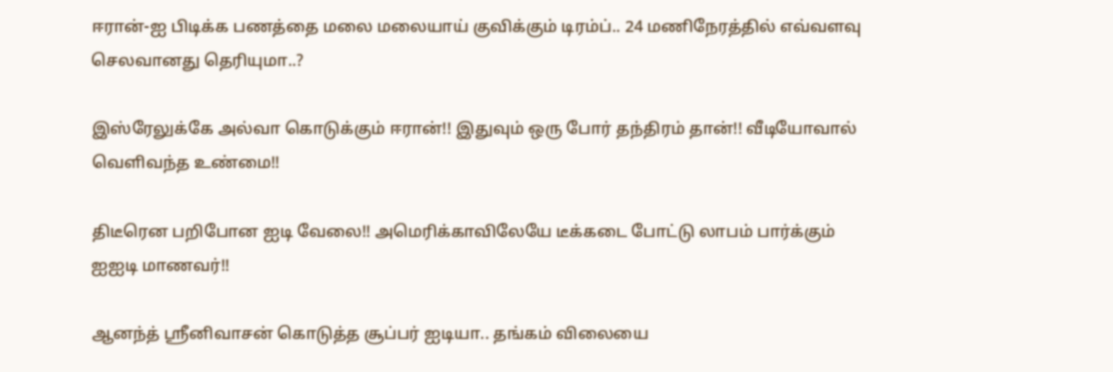ஈரான்-ஐ பிடிக்க பணத்தை மலை மலையாய் குவிக்கும் டிரம்ப்.. 24 மணிநேரத்தில் எவ்வளவு செலவானது தெரியுமா..?

இஸ்ரேலுக்கே அல்வா கொடுக்கும் ஈரான்!! இதுவும் ஒரு போர் தந்திரம் தான்!! வீடியோவால் வெளிவந்த உண்மை!!

திடீரென பறிபோன ஐடி வேலை!! அமெரிக்காவிலேயே டீக்கடை போட்டு லாபம் பார்க்கும் ஐஐடி மாணவர்!!

ஆனந்த் ஸ்ரீனிவாசன் கொடுத்த சூப்பர் ஐடியா.. தங்கம் விலையை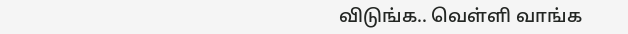விடுங்க.. வெள்ளி வாங்க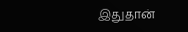இதுதான்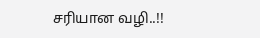சரியான வழி..!!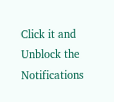Click it and Unblock the Notifications